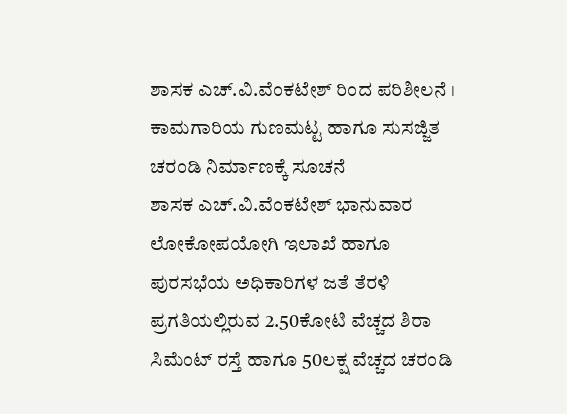ಶಾಸಕ ಎಚ್.ವಿ.ವೆಂಕಟೇಶ್ ರಿಂದ ಪರಿಶೀಲನೆ । ಕಾಮಗಾರಿಯ ಗುಣಮಟ್ಟ ಹಾಗೂ ಸುಸಜ್ಜಿತ ಚರಂಡಿ ನಿರ್ಮಾಣಕ್ಕೆ ಸೂಚನೆ
ಶಾಸಕ ಎಚ್.ವಿ.ವೆಂಕಟೇಶ್ ಭಾನುವಾರ ಲೋಕೋಪಯೋಗಿ ಇಲಾಖೆ ಹಾಗೂ ಪುರಸಭೆಯ ಅಧಿಕಾರಿಗಳ ಜತೆ ತೆರಳಿ ಪ್ರಗತಿಯಲ್ಲಿರುವ 2.50ಕೋಟಿ ವೆಚ್ಚದ ಶಿರಾ ಸಿಮೆಂಟ್ ರಸ್ತೆ ಹಾಗೂ 50ಲಕ್ಷ ವೆಚ್ಚದ ಚರಂಡಿ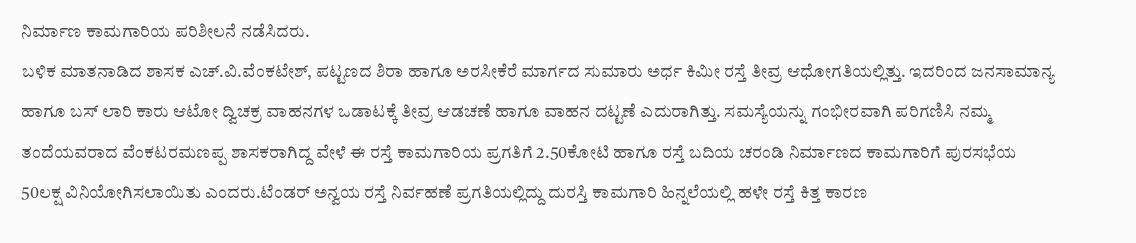ನಿರ್ಮಾಣ ಕಾಮಗಾರಿಯ ಪರಿಶೀಲನೆ ನಡೆಸಿದರು.
ಬಳಿಕ ಮಾತನಾಡಿದ ಶಾಸಕ ಎಚ್.ವಿ.ವೆಂಕಟೇಶ್, ಪಟ್ಟಣದ ಶಿರಾ ಹಾಗೂ ಅರಸೀಕೆರೆ ಮಾರ್ಗದ ಸುಮಾರು ಅರ್ಧ ಕಿಮೀ ರಸ್ತೆ ತೀವ್ರ ಆಧೋಗತಿಯಲ್ಲಿತ್ತು. ಇದರಿಂದ ಜನಸಾಮಾನ್ಯ ಹಾಗೂ ಬಸ್ ಲಾರಿ ಕಾರು ಆಟೋ ದ್ವಿಚಕ್ರ ವಾಹನಗಳ ಒಡಾಟಕ್ಕೆ ತೀವ್ರ ಆಡಚಣೆ ಹಾಗೂ ವಾಹನ ದಟ್ಟಣೆ ಎದುರಾಗಿತ್ತು. ಸಮಸ್ಯೆಯನ್ನು ಗಂಭೀರವಾಗಿ ಪರಿಗಣಿಸಿ ನಮ್ಮ ತಂದೆಯವರಾದ ವೆಂಕಟರಮಣಪ್ಪ ಶಾಸಕರಾಗಿದ್ದ ವೇಳೆ ಈ ರಸ್ತೆ ಕಾಮಗಾರಿಯ ಪ್ರಗತಿಗೆ 2.50ಕೋಟಿ ಹಾಗೂ ರಸ್ತೆ ಬದಿಯ ಚರಂಡಿ ನಿರ್ಮಾಣದ ಕಾಮಗಾರಿಗೆ ಪುರಸಭೆಯ 50ಲಕ್ಷ ವಿನಿಯೋಗಿಸಲಾಯಿತು ಎಂದರು.ಟೆಂಡರ್ ಅನ್ವಯ ರಸ್ತೆ ನಿರ್ವಹಣೆ ಪ್ರಗತಿಯಲ್ಲಿದ್ದು ದುರಸ್ತಿ ಕಾಮಗಾರಿ ಹಿನ್ನಲೆಯಲ್ಲಿ ಹಳೇ ರಸ್ತೆ ಕಿತ್ತ ಕಾರಣ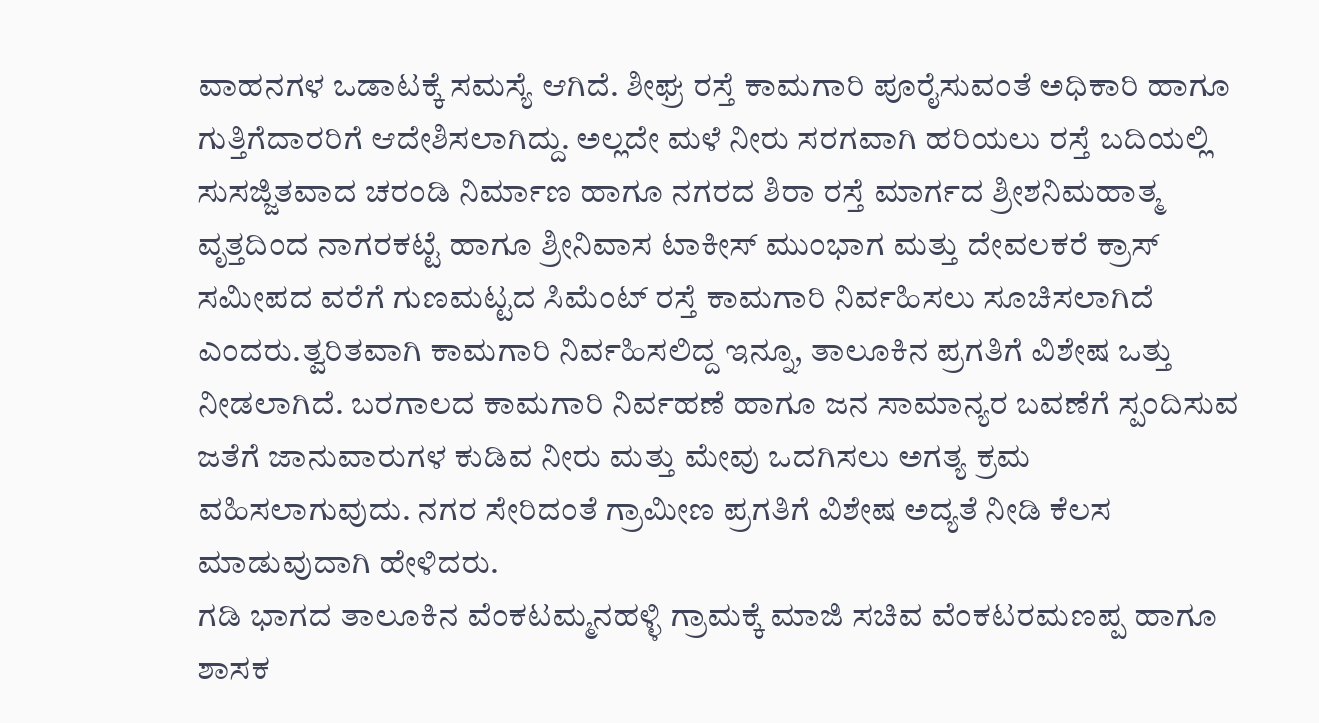ವಾಹನಗಳ ಒಡಾಟಕ್ಕೆ ಸಮಸ್ಯೆ ಆಗಿದೆ. ಶೀಘ್ರ ರಸ್ತೆ ಕಾಮಗಾರಿ ಪೂರೈಸುವಂತೆ ಅಧಿಕಾರಿ ಹಾಗೂ ಗುತ್ತಿಗೆದಾರರಿಗೆ ಆದೇಶಿಸಲಾಗಿದ್ದು. ಅಲ್ಲದೇ ಮಳೆ ನೀರು ಸರಗವಾಗಿ ಹರಿಯಲು ರಸ್ತೆ ಬದಿಯಲ್ಲಿ ಸುಸಜ್ಜಿತವಾದ ಚರಂಡಿ ನಿರ್ಮಾಣ ಹಾಗೂ ನಗರದ ಶಿರಾ ರಸ್ತೆ ಮಾರ್ಗದ ಶ್ರೀಶನಿಮಹಾತ್ಮ ವೃತ್ತದಿಂದ ನಾಗರಕಟ್ಟೆ ಹಾಗೂ ಶ್ರೀನಿವಾಸ ಟಾಕೀಸ್ ಮುಂಭಾಗ ಮತ್ತು ದೇವಲಕರೆ ಕ್ರಾಸ್ ಸಮೀಪದ ವರೆಗೆ ಗುಣಮಟ್ಟದ ಸಿಮೆಂಟ್ ರಸ್ತೆ ಕಾಮಗಾರಿ ನಿರ್ವಹಿಸಲು ಸೂಚಿಸಲಾಗಿದೆ ಎಂದರು.ತ್ವರಿತವಾಗಿ ಕಾಮಗಾರಿ ನಿರ್ವಹಿಸಲಿದ್ದ ಇನ್ನೂ, ತಾಲೂಕಿನ ಪ್ರಗತಿಗೆ ವಿಶೇಷ ಒತ್ತು ನೀಡಲಾಗಿದೆ. ಬರಗಾಲದ ಕಾಮಗಾರಿ ನಿರ್ವಹಣೆ ಹಾಗೂ ಜನ ಸಾಮಾನ್ಯರ ಬವಣೆಗೆ ಸ್ಪಂದಿಸುವ ಜತೆಗೆ ಜಾನುವಾರುಗಳ ಕುಡಿವ ನೀರು ಮತ್ತು ಮೇವು ಒದಗಿಸಲು ಅಗತ್ಯ ಕ್ರಮ ವಹಿಸಲಾಗುವುದು. ನಗರ ಸೇರಿದಂತೆ ಗ್ರಾಮೀಣ ಪ್ರಗತಿಗೆ ವಿಶೇಷ ಅದ್ಯತೆ ನೀಡಿ ಕೆಲಸ ಮಾಡುವುದಾಗಿ ಹೇಳಿದರು.
ಗಡಿ ಭಾಗದ ತಾಲೂಕಿನ ವೆಂಕಟಮ್ಮನಹಳ್ಳಿ ಗ್ರಾಮಕ್ಕೆ ಮಾಜಿ ಸಚಿವ ವೆಂಕಟರಮಣಪ್ಪ ಹಾಗೂ ಶಾಸಕ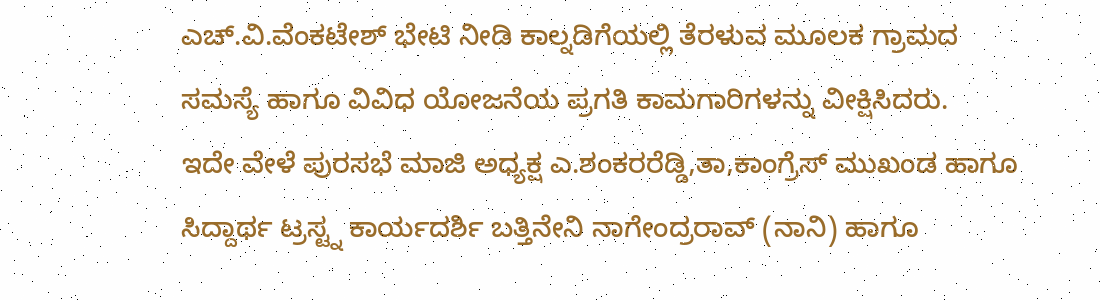ಎಚ್.ವಿ.ವೆಂಕಟೇಶ್ ಭೇಟಿ ನೀಡಿ ಕಾಲ್ನಡಿಗೆಯಲ್ಲಿ ತೆರಳುವ ಮೂಲಕ ಗ್ರಾಮದ ಸಮಸ್ಯೆ ಹಾಗೂ ವಿವಿಧ ಯೋಜನೆಯ ಪ್ರಗತಿ ಕಾಮಗಾರಿಗಳನ್ನು ವೀಕ್ಷಿಸಿದರು.
ಇದೇ ವೇಳೆ ಪುರಸಭೆ ಮಾಜಿ ಅಧ್ಯಕ್ಷ ಎ.ಶಂಕರರೆಡ್ಡಿ,ತಾ,ಕಾಂಗ್ರೆಸ್ ಮುಖಂಡ ಹಾಗೂ ಸಿದ್ದಾರ್ಥ ಟ್ರಸ್ಟ್ನ ಕಾರ್ಯದರ್ಶಿ ಬತ್ತಿನೇನಿ ನಾಗೇಂದ್ರರಾವ್ (ನಾನಿ) ಹಾಗೂ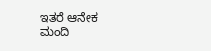ಇತರೆ ಆನೇಕ ಮಂದಿ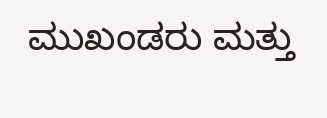ಮುಖಂಡರು ಮತ್ತು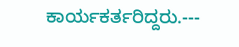ಕಾರ್ಯಕರ್ತರಿದ್ದರು.---